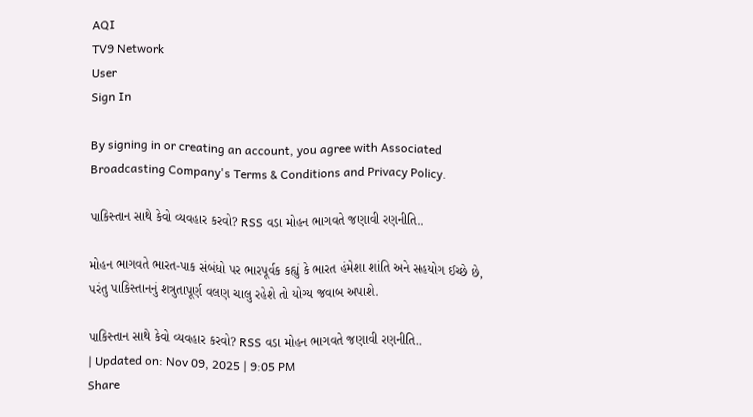AQI
TV9 Network
User
Sign In

By signing in or creating an account, you agree with Associated Broadcasting Company's Terms & Conditions and Privacy Policy.

પાકિસ્તાન સાથે કેવો વ્યવહાર કરવો? RSS વડા મોહન ભાગવતે જણાવી રણનીતિ..

મોહન ભાગવતે ભારત-પાક સંબંધો પર ભારપૂર્વક કહ્યું કે ભારત હંમેશા શાંતિ અને સહયોગ ઈચ્છે છે, પરંતુ પાકિસ્તાનનું શત્રુતાપૂર્ણ વલણ ચાલુ રહેશે તો યોગ્ય જવાબ અપાશે.

પાકિસ્તાન સાથે કેવો વ્યવહાર કરવો? RSS વડા મોહન ભાગવતે જણાવી રણનીતિ..
| Updated on: Nov 09, 2025 | 9:05 PM
Share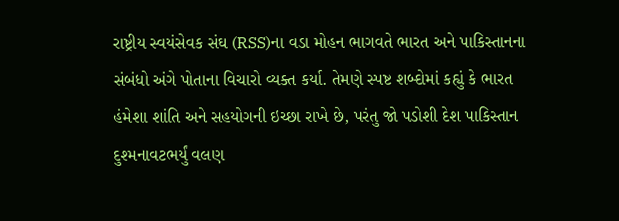રાષ્ટ્રીય સ્વયંસેવક સંઘ (RSS)ના વડા મોહન ભાગવતે ભારત અને પાકિસ્તાનના સંબંધો અંગે પોતાના વિચારો વ્યક્ત કર્યા. તેમણે સ્પષ્ટ શબ્દોમાં કહ્યું કે ભારત હંમેશા શાંતિ અને સહયોગની ઇચ્છા રાખે છે, પરંતુ જો પડોશી દેશ પાકિસ્તાન દુશ્મનાવટભર્યું વલણ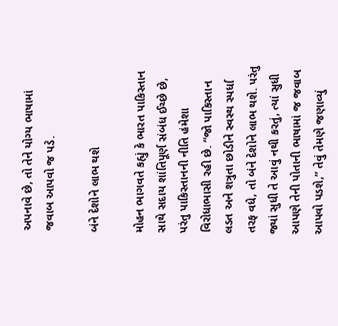અપનાવે છે, તો તેને યોગ્ય ભાષામાં જવાબ આપવો જ પડે.

બંને દેશોને લાભ થશે

મોહન ભાગવતે કહ્યું કે ભારત પાકિસ્તાન સાથે સદાય શાંતિપૂર્ણ સંબંધ ઈચ્છે છે, પરંતુ પાકિસ્તાનની નીતિ હંમેશા વિરોધાભાસી રહી છે. “જો પાકિસ્તાન લડત અને શત્રુતા છોડીને સ્વસ્થ સ્પર્ધા તરફ વધે, તો બંને દેશોને લાભ થશે. પરંતુ જ્યાં સુધી તે આવું નથી કરતું, ત્યાં સુધી આપણે તેની પોતાની ભાષામાં જ જવાબ આપવો પડશે,” તેવું તેમણે જણાવ્યું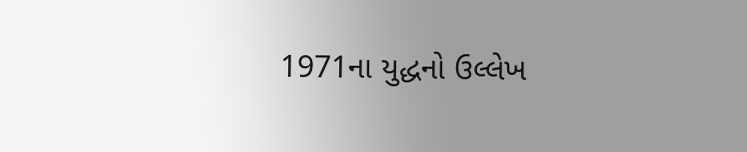1971ના યુદ્ધનો ઉલ્લેખ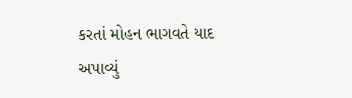કરતાં મોહન ભાગવતે યાદ અપાવ્યું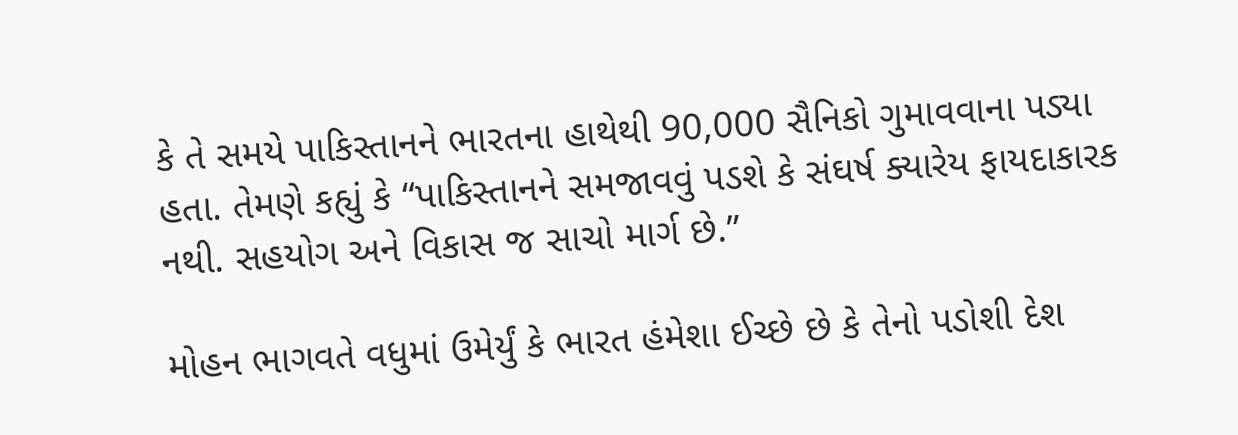કે તે સમયે પાકિસ્તાનને ભારતના હાથેથી 90,000 સૈનિકો ગુમાવવાના પડ્યા હતા. તેમણે કહ્યું કે “પાકિસ્તાનને સમજાવવું પડશે કે સંઘર્ષ ક્યારેય ફાયદાકારક નથી. સહયોગ અને વિકાસ જ સાચો માર્ગ છે.”

મોહન ભાગવતે વધુમાં ઉમેર્યું કે ભારત હંમેશા ઈચ્છે છે કે તેનો પડોશી દેશ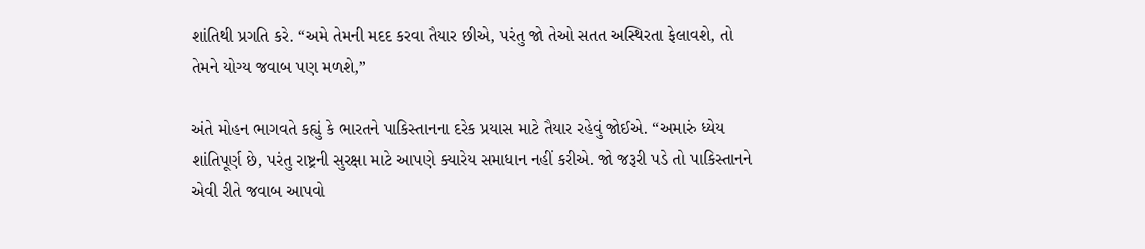શાંતિથી પ્રગતિ કરે. “અમે તેમની મદદ કરવા તૈયાર છીએ, પરંતુ જો તેઓ સતત અસ્થિરતા ફેલાવશે, તો તેમને યોગ્ય જવાબ પણ મળશે,”

અંતે મોહન ભાગવતે કહ્યું કે ભારતને પાકિસ્તાનના દરેક પ્રયાસ માટે તૈયાર રહેવું જોઈએ. “અમારું ધ્યેય શાંતિપૂર્ણ છે, પરંતુ રાષ્ટ્રની સુરક્ષા માટે આપણે ક્યારેય સમાધાન નહીં કરીએ. જો જરૂરી પડે તો પાકિસ્તાનને એવી રીતે જવાબ આપવો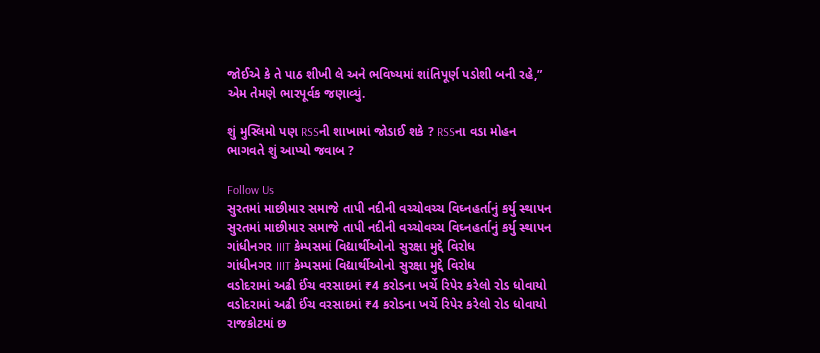જોઈએ કે તે પાઠ શીખી લે અને ભવિષ્યમાં શાંતિપૂર્ણ પડોશી બની રહે,” એમ તેમણે ભારપૂર્વક જણાવ્યું.

શું મુસ્લિમો પણ RSSની શાખામાં જોડાઈ શકે ? RSSના વડા મોહન ભાગવતે શું આપ્યો જવાબ ?

Follow Us
સુરતમાં માછીમાર સમાજે તાપી નદીની વચ્ચોવચ્ચ વિઘ્નહર્તાનું કર્યુ સ્થાપન
સુરતમાં માછીમાર સમાજે તાપી નદીની વચ્ચોવચ્ચ વિઘ્નહર્તાનું કર્યુ સ્થાપન
ગાંધીનગર IIIT કેમ્પસમાં વિદ્યાર્થીઓનો સુરક્ષા મુદ્દે વિરોધ
ગાંધીનગર IIIT કેમ્પસમાં વિદ્યાર્થીઓનો સુરક્ષા મુદ્દે વિરોધ
વડોદરામાં અઢી ઈંચ વરસાદમાં ₹4 કરોડના ખર્ચે રિપેર કરેલો રોડ ધોવાયો
વડોદરામાં અઢી ઈંચ વરસાદમાં ₹4 કરોડના ખર્ચે રિપેર કરેલો રોડ ધોવાયો
રાજકોટમાં છ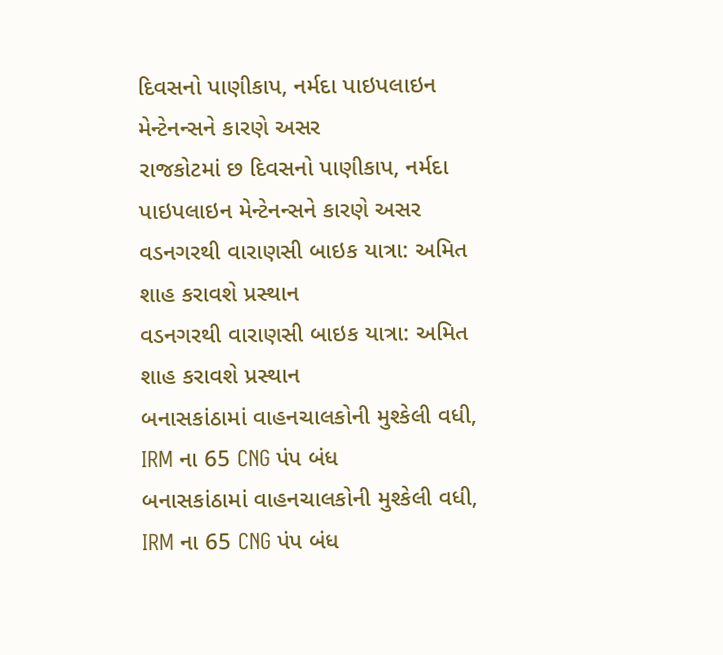દિવસનો પાણીકાપ, નર્મદા પાઇપલાઇન મેન્ટેનન્સને કારણે અસર
રાજકોટમાં છ દિવસનો પાણીકાપ, નર્મદા પાઇપલાઇન મેન્ટેનન્સને કારણે અસર
વડનગરથી વારાણસી બાઇક યાત્રા: અમિત શાહ કરાવશે પ્રસ્થાન
વડનગરથી વારાણસી બાઇક યાત્રા: અમિત શાહ કરાવશે પ્રસ્થાન
બનાસકાંઠામાં વાહનચાલકોની મુશ્કેલી વધી, IRM ના 65 CNG પંપ બંધ
બનાસકાંઠામાં વાહનચાલકોની મુશ્કેલી વધી, IRM ના 65 CNG પંપ બંધ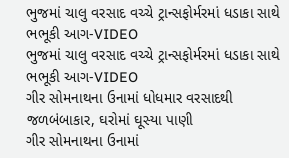ભુજમાં ચાલુ વરસાદ વચ્ચે ટ્રાન્સફોર્મરમાં ધડાકા સાથે ભભૂકી આગ-VIDEO
ભુજમાં ચાલુ વરસાદ વચ્ચે ટ્રાન્સફોર્મરમાં ધડાકા સાથે ભભૂકી આગ-VIDEO
ગીર સોમનાથના ઉનામાં ધોધમાર વરસાદથી જળબંબાકાર, ઘરોમાં ઘૂસ્યા પાણી
ગીર સોમનાથના ઉનામાં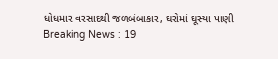ધોધમાર વરસાદથી જળબંબાકાર, ઘરોમાં ઘૂસ્યા પાણી
Breaking News : 19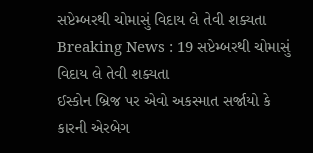સપ્ટેમ્બરથી ચોમાસું વિદાય લે તેવી શક્યતા
Breaking News : 19 સપ્ટેમ્બરથી ચોમાસું વિદાય લે તેવી શક્યતા
ઈસ્કોન બ્રિજ પર એવો અકસ્માત સર્જાયો કે કારની એરબેગ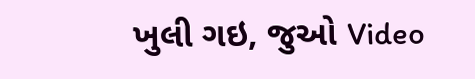ખુલી ગઇ, જુઓ Video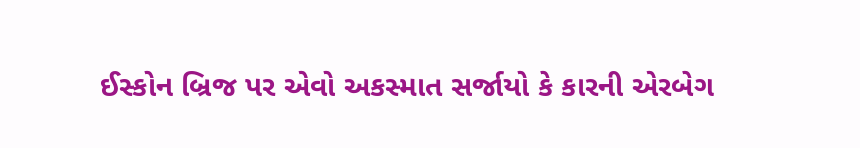ઈસ્કોન બ્રિજ પર એવો અકસ્માત સર્જાયો કે કારની એરબેગ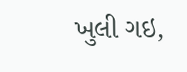ખુલી ગઇ,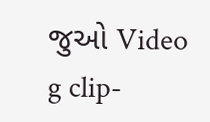જુઓ Video
g clip-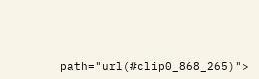path="url(#clip0_868_265)">